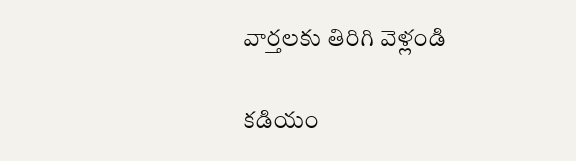వార్తలకు తిరిగి వెళ్లండి

కడియం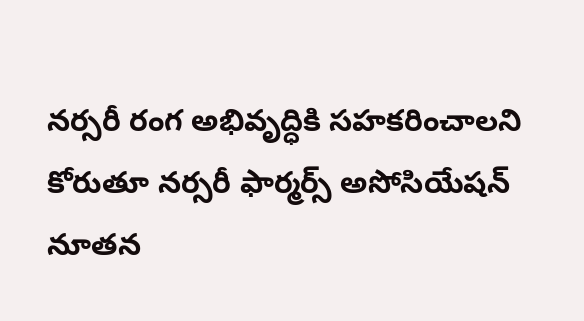నర్సరీ రంగ అభివృద్ధికి సహకరించాలని కోరుతూ నర్సరీ ఫార్మర్స్ అసోసియేషన్ నూతన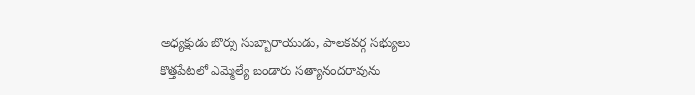అధ్యక్షుడు బొర్సు సుబ్బారాయుడు, పాలకవర్గ సభ్యులు కొత్తపేటలో ఎమ్మెల్యే బండారు సత్యానందరావును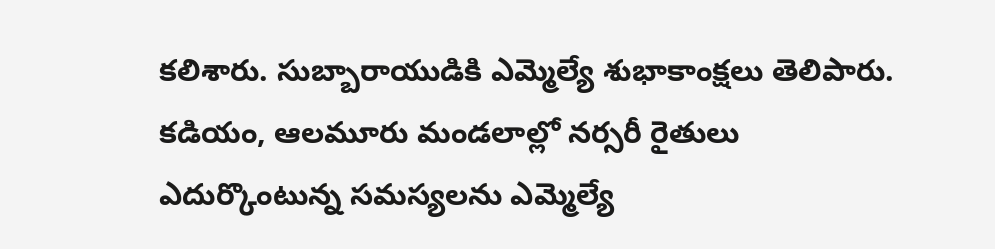కలిశారు. సుబ్బారాయుడికి ఎమ్మెల్యే శుభాకాంక్షలు తెలిపారు.
కడియం, ఆలమూరు మండలాల్లో నర్సరీ రైతులు ఎదుర్కొంటున్న సమస్యలను ఎమ్మెల్యే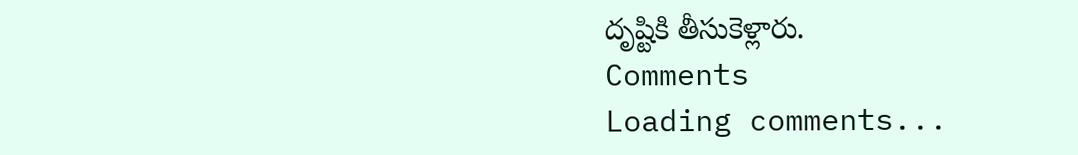దృష్టికి తీసుకెళ్లారు.
Comments
Loading comments...